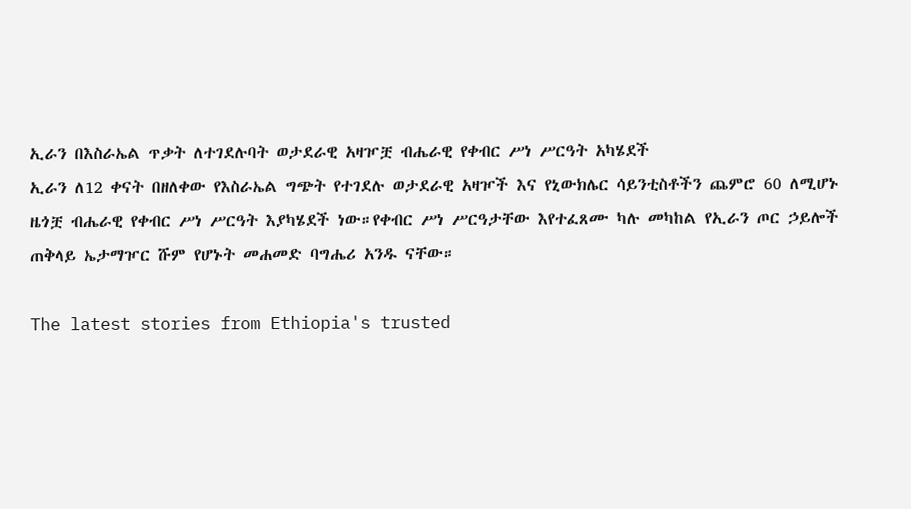ኢራን በእስራኤል ጥቃት ለተገደሉባት ወታደራዊ አዛዦቿ ብሔራዊ የቀብር ሥነ ሥርዓት አካሄደች
ኢራን ለ12 ቀናት በዘለቀው የእስራኤል ግጭት የተገደሉ ወታደራዊ አዛዦች እና የኒውክሌር ሳይንቲስቶችን ጨምሮ 60 ለሚሆኑ ዜጎቿ ብሔራዊ የቀብር ሥነ ሥርዓት እያካሄደች ነው።የቀብር ሥነ ሥርዓታቸው እየተፈጸሙ ካሉ መካከል የኢራን ጦር ኃይሎች ጠቅላይ ኤታማዦር ሹም የሆኑት መሐመድ ባግሔሪ አንዱ ናቸው።

The latest stories from Ethiopia's trusted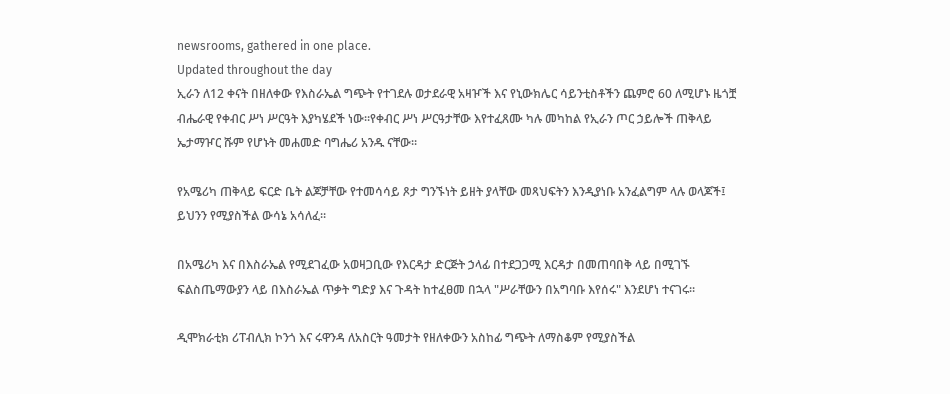newsrooms, gathered in one place.
Updated throughout the day
ኢራን ለ12 ቀናት በዘለቀው የእስራኤል ግጭት የተገደሉ ወታደራዊ አዛዦች እና የኒውክሌር ሳይንቲስቶችን ጨምሮ 60 ለሚሆኑ ዜጎቿ ብሔራዊ የቀብር ሥነ ሥርዓት እያካሄደች ነው።የቀብር ሥነ ሥርዓታቸው እየተፈጸሙ ካሉ መካከል የኢራን ጦር ኃይሎች ጠቅላይ ኤታማዦር ሹም የሆኑት መሐመድ ባግሔሪ አንዱ ናቸው።

የአሜሪካ ጠቅላይ ፍርድ ቤት ልጆቻቸው የተመሳሳይ ጾታ ግንኙነት ይዘት ያላቸው መጻህፍትን እንዲያነቡ አንፈልግም ላሉ ወላጆች፤ ይህንን የሚያስችል ውሳኔ አሳለፈ።

በአሜሪካ እና በእስራኤል የሚደገፈው አወዛጋቢው የእርዳታ ድርጅት ኃላፊ በተደጋጋሚ እርዳታ በመጠባበቅ ላይ በሚገኙ ፍልስጤማውያን ላይ በእስራኤል ጥቃት ግድያ እና ጉዳት ከተፈፀመ በኋላ "ሥራቸውን በአግባቡ እየሰሩ" እንደሆነ ተናገሩ።

ዲሞክራቲክ ሪፐብሊክ ኮንጎ እና ሩዋንዳ ለአስርት ዓመታት የዘለቀውን አስከፊ ግጭት ለማስቆም የሚያስችል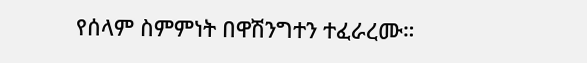የሰላም ስምምነት በዋሽንግተን ተፈራረሙ።